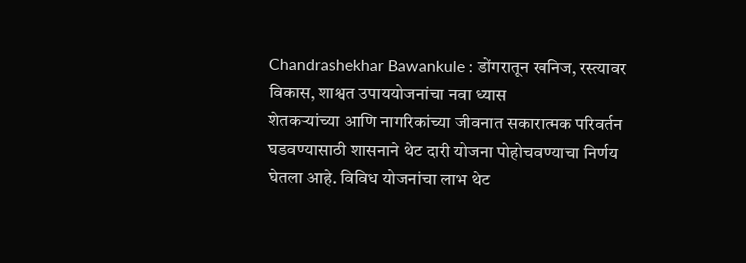Chandrashekhar Bawankule : डोंगरातून खनिज, रस्त्यावर विकास, शाश्वत उपाययोजनांचा नवा ध्यास
शेतकऱ्यांच्या आणि नागरिकांच्या जीवनात सकारात्मक परिवर्तन घडवण्यासाठी शासनाने थेट दारी योजना पोहोचवण्याचा निर्णय घेतला आहे. विविध योजनांचा लाभ थेट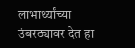लाभार्थ्यांच्या उंबरठ्यावर देत हा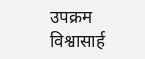उपक्रम विश्वासार्ह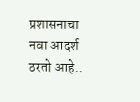प्रशासनाचा नवा आदर्श ठरतो आहे..